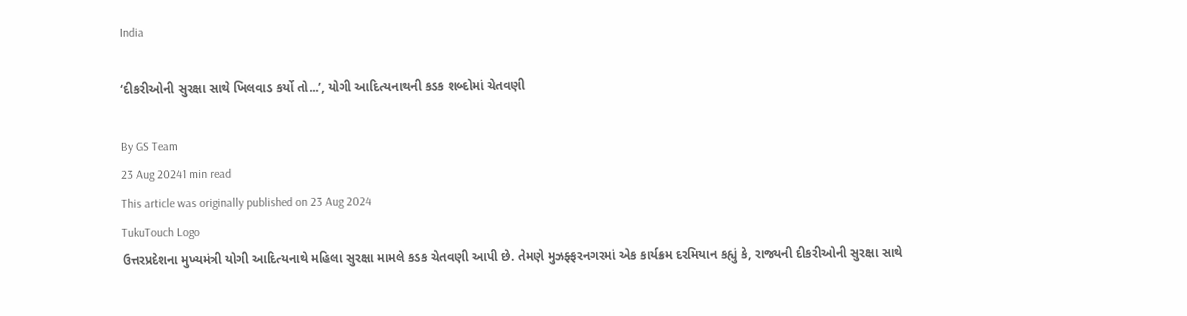India

‘દીકરીઓની સુરક્ષા સાથે ખિલવાડ કર્યો તો...’, યોગી આદિત્યનાથની કડક શબ્દોમાં ચેતવણી

By GS Team
23 Aug 20241 min read
This article was originally published on 23 Aug 2024
TukuTouch Logo
ઉત્તરપ્રદેશના મુખ્યમંત્રી યોગી આદિત્યનાથે મહિલા સુરક્ષા મામલે કડક ચેતવણી આપી છે. તેમણે મુઝફ્ફરનગરમાં એક કાર્યક્રમ દરમિયાન કહ્યું કે, રાજ્યની દીકરીઓની સુરક્ષા સાથે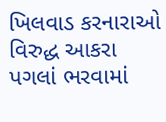ખિલવાડ કરનારાઓ વિરુદ્ધ આકરા પગલાં ભરવામાં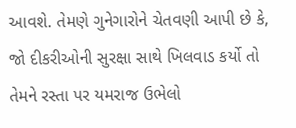આવશે. તેમણે ગુનેગારોને ચેતવણી આપી છે કે, જો દીકરીઓની સુરક્ષા સાથે ખિલવાડ કર્યો તો તેમને રસ્તા પર યમરાજ ઉભેલો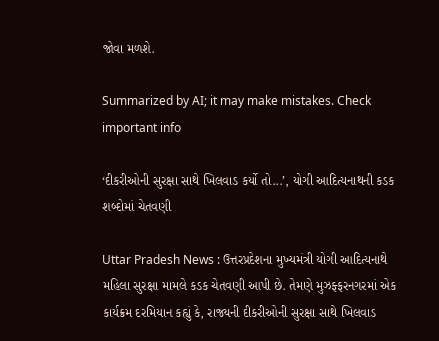જોવા મળશે.

Summarized by AI; it may make mistakes. Check important info

‘દીકરીઓની સુરક્ષા સાથે ખિલવાડ કર્યો તો...’, યોગી આદિત્યનાથની કડક શબ્દોમાં ચેતવણી

Uttar Pradesh News : ઉત્તરપ્રદેશના મુખ્યમંત્રી યોગી આદિત્યનાથે મહિલા સુરક્ષા મામલે કડક ચેતવણી આપી છે. તેમણે મુઝફ્ફરનગરમાં એક કાર્યક્રમ દરમિયાન કહ્યું કે, રાજ્યની દીકરીઓની સુરક્ષા સાથે ખિલવાડ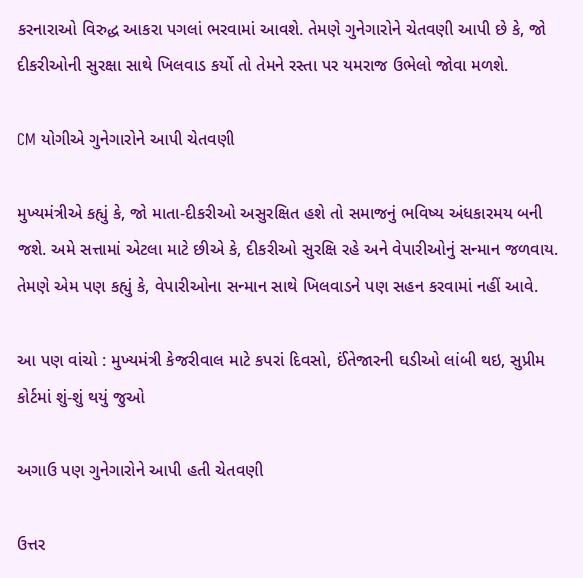કરનારાઓ વિરુદ્ધ આકરા પગલાં ભરવામાં આવશે. તેમણે ગુનેગારોને ચેતવણી આપી છે કે, જો દીકરીઓની સુરક્ષા સાથે ખિલવાડ કર્યો તો તેમને રસ્તા પર યમરાજ ઉભેલો જોવા મળશે.

CM યોગીએ ગુનેગારોને આપી ચેતવણી

મુખ્યમંત્રીએ કહ્યું કે, જો માતા-દીકરીઓ અસુરક્ષિત હશે તો સમાજનું ભવિષ્ય અંધકારમય બની જશે. અમે સત્તામાં એટલા માટે છીએ કે, દીકરીઓ સુરક્ષિ રહે અને વેપારીઓનું સન્માન જળવાય. તેમણે એમ પણ કહ્યું કે, વેપારીઓના સન્માન સાથે ખિલવાડને પણ સહન કરવામાં નહીં આવે.

આ પણ વાંચો : મુખ્યમંત્રી કેજરીવાલ માટે કપરાં દિવસો, ઈંતેજારની ઘડીઓ લાંબી થઇ, સુપ્રીમ કોર્ટમાં શું-શું થયું જુઓ

અગાઉ પણ ગુનેગારોને આપી હતી ચેતવણી

ઉત્તર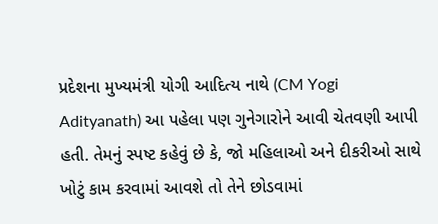પ્રદેશના મુખ્યમંત્રી યોગી આદિત્ય નાથે (CM Yogi Adityanath) આ પહેલા પણ ગુનેગારોને આવી ચેતવણી આપી હતી. તેમનું સ્પષ્ટ કહેવું છે કે, જો મહિલાઓ અને દીકરીઓ સાથે ખોટું કામ કરવામાં આવશે તો તેને છોડવામાં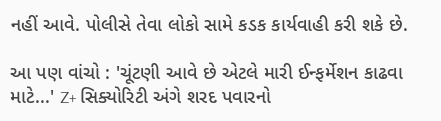નહીં આવે. પોલીસે તેવા લોકો સામે કડક કાર્યવાહી કરી શકે છે.

આ પણ વાંચો : 'ચૂંટણી આવે છે એટલે મારી ઈન્ફર્મેશન કાઢવા માટે...' Z+ સિક્યોરિટી અંગે શરદ પવારનો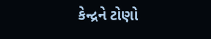કેન્દ્રને ટોણો